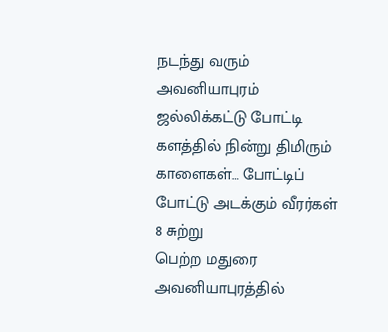நடந்து வரும் அவனியாபுரம் ஜல்லிக்கட்டு போட்டி களத்தில் நின்று திமிரும் காளைகள்… போட்டிப் போட்டு அடக்கும் வீரர்கள் 8 சுற்று
பெற்ற மதுரை அவனியாபுரத்தில்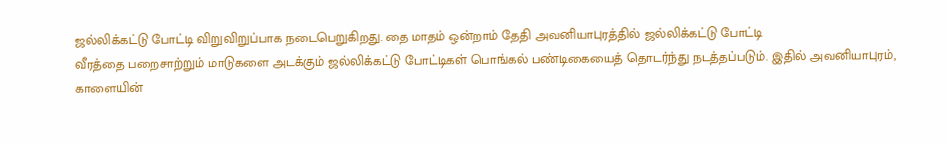ஜல்லிக்கட்டு போட்டி விறுவிறுப்பாக நடைபெறுகிறது. தை மாதம் ஒன்றாம் தேதி அவனியாபுரத்தில் ஜல்லிக்கட்டு போட்டி
வீரத்தை பறைசாற்றும் மாடுகளை அடக்கும் ஜல்லிக்கட்டு போட்டிகள் பொங்கல் பண்டிகையைத் தொடர்ந்து நடத்தப்படும். இதில் அவனியாபுரம்,
காளையின்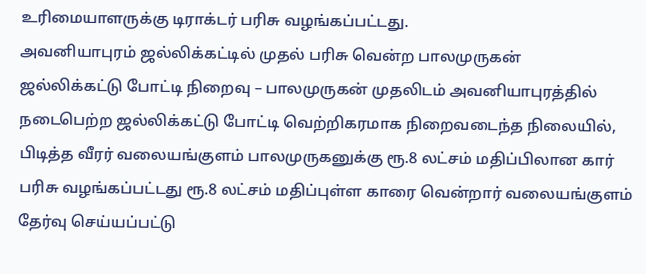உரிமையாளருக்கு டிராக்டர் பரிசு வழங்கப்பட்டது.
அவனியாபுரம் ஜல்லிக்கட்டில் முதல் பரிசு வென்ற பாலமுருகன்
ஜல்லிக்கட்டு போட்டி நிறைவு – பாலமுருகன் முதலிடம் அவனியாபுரத்தில் நடைபெற்ற ஜல்லிக்கட்டு போட்டி வெற்றிகரமாக நிறைவடைந்த நிலையில்,
பிடித்த வீரர் வலையங்குளம் பாலமுருகனுக்கு ரூ.8 லட்சம் மதிப்பிலான கார் பரிசு வழங்கப்பட்டது ரூ.8 லட்சம் மதிப்புள்ள காரை வென்றார் வலையங்குளம்
தேர்வு செய்யப்பட்டு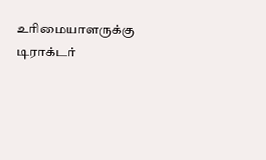உரிமையாளருக்கு டிராக்டர்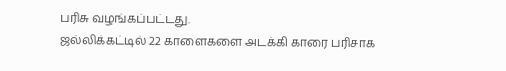பரிசு வழங்கப்பட்டது.
ஜல்லிக்கட்டில் 22 காளைகளை அடக்கி காரை பரிசாக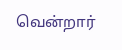வென்றார்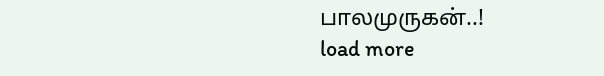பாலமுருகன்..!
load more